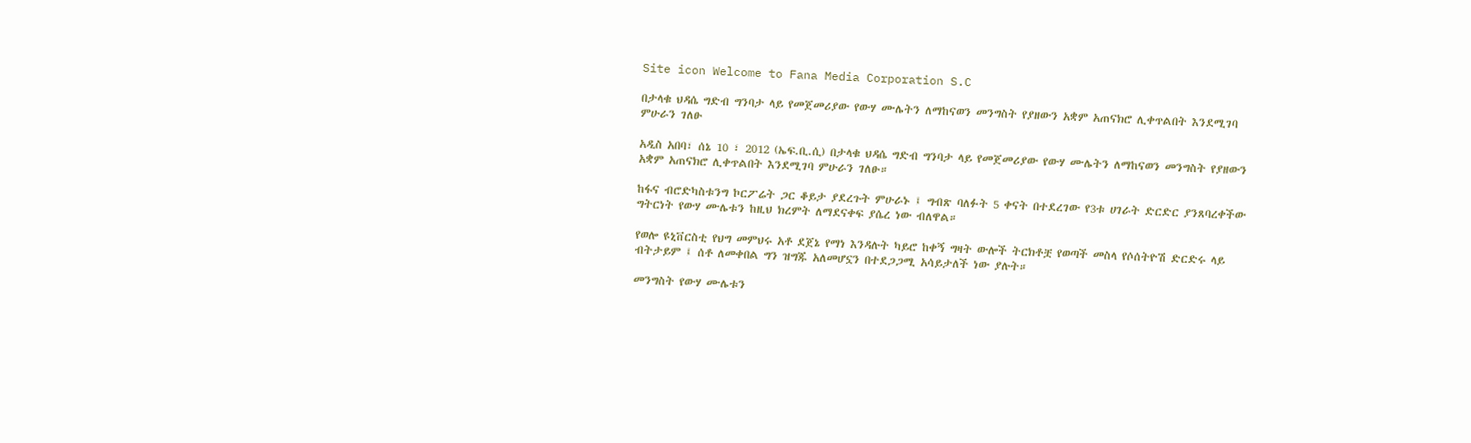Site icon Welcome to Fana Media Corporation S.C

በታላቁ ህዳሴ ግድብ ግንባታ ላይ የመጀመሪያው የውሃ ሙሌትን ለማከናወን መንግስት የያዘውን አቋም አጠናክሮ ሊቀጥልበት እንደሚገባ ምሁራን ገለፁ

አዲስ አበባ፣ ሰኔ 10 ፣ 2012 (ኤፍ.ቢ.ሲ) በታላቁ ህዳሴ ግድብ ግንባታ ላይ የመጀመሪያው የውሃ ሙሌትን ለማከናወን መንግስት የያዘውን አቋም አጠናክሮ ሊቀጥልበት እንደሚገባ ምሁራን ገለፁ።

ከፋና ብሮድካስቱንግ ኮርፖሬት ጋር ቆይታ ያደረጉት ምሁራኑ ፤ ግብጽ ባለፉት 5 ቀናት በተደረገው የ3ቱ ሀገራት ድርድር ያንጸባረቀችው ግትርነት የውሃ ሙሌቱን ከዚህ ክረምት ለማደናቀፍ ያሴረ ነው ብለዋል።

የወሎ ዩኒቨርስቲ የህግ መምህሩ አቶ ደጀኔ የማነ እንዳሉት ካይሮ ከቀኝ ግዛት ውሎች ትርክቶቿ የወጣች መስላ የሶሰትዮሽ ድርድሩ ላይ ብትታይም ፤ ሰቶ ለመቀበል ግን ዝግጁ አለመሆኗን በተደጋጋሚ አሳይታለች ነው ያሉት።

መንግስት የውሃ ሙሌቱን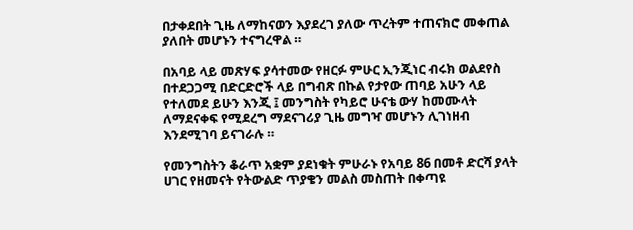በታቀደበት ጊዜ ለማከናወን እያደረገ ያለው ጥረትም ተጠናክሮ መቀጠል ያለበት መሆኑን ተናግረዋል ።

በአባይ ላይ መጽሃፍ ያሳተመው የዘርፉ ምሁር ኢንጂነር ብሩክ ወልደየስ በተደጋጋሚ በድርድሮች ላይ በግብጽ በኩል የታየው ጠባይ አሁን ላይ የተለመደ ይሁን እንጂ ፤ መንግስት የካይሮ ሁናቴ ውሃ ከመሙላት ለማደናቀፍ የሚደረግ ማደናገሪያ ጊዜ መግዣ መሆኑን ሊገነዘብ እንደሚገባ ይናገራሉ ።

የመንግስትን ቆራጥ አቋም ያደነቁት ምሁራኑ የአባይ 86 በመቶ ድርሻ ያላት ሀገር የዘመናት የትውልድ ጥያቄን መልስ መስጠት በቀጣዩ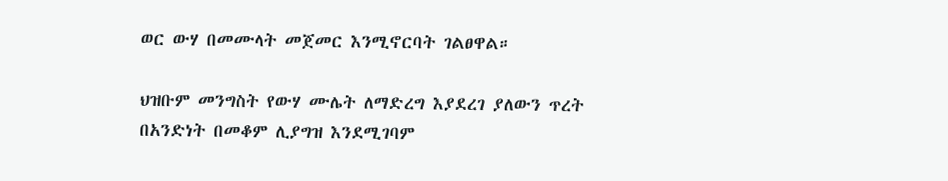ወር ውሃ በመሙላት መጀመር እንሚኖርባት ገልፀዋል።

ህዝቡም መንግስት የውሃ ሙሌት ለማድረግ እያደረገ ያለውን ጥረት በአንድነት በመቆም ሊያግዝ እንደሚገባም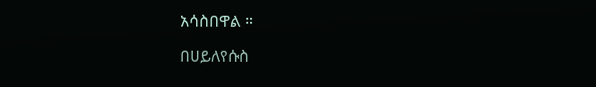አሳስበዋል ።

በሀይለየሱስ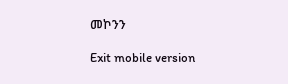መኮንን

Exit mobile version